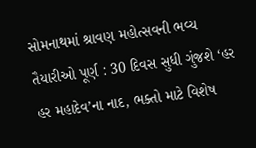સોમનાથમાં શ્રાવણ મહોત્સવની ભવ્ય તૈયારીઓ પૂર્ણ : 30 દિવસ સુધી ગુંજશે ‘હર હર મહાદેવ’ના નાદ, ભક્તો માટે વિશેષ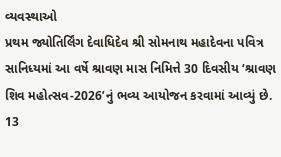વ્યવસ્થાઓ
પ્રથમ જ્યોતિર્લિંગ દેવાધિદેવ શ્રી સોમનાથ મહાદેવના પવિત્ર સાનિધ્યમાં આ વર્ષે શ્રાવણ માસ નિમિત્તે 30 દિવસીય ‘શ્રાવણ શિવ મહોત્સવ-2026’નું ભવ્ય આયોજન કરવામાં આવ્યું છે. 13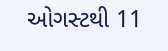ઓગસ્ટથી 11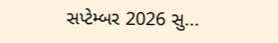સપ્ટેમ્બર 2026 સુ...